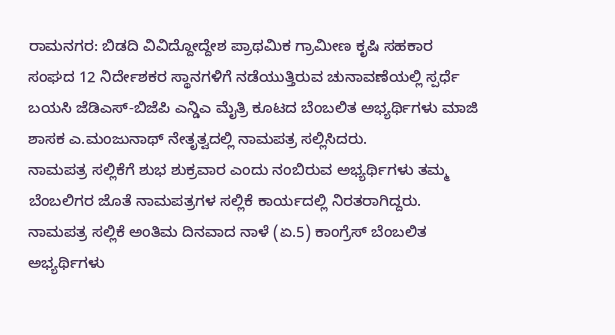ರಾಮನಗರ: ಬಿಡದಿ ವಿವಿದ್ದೋದ್ದೇಶ ಪ್ರಾಥಮಿಕ ಗ್ರಾಮೀಣ ಕೃಷಿ ಸಹಕಾರ ಸಂಘದ 12 ನಿರ್ದೇಶಕರ ಸ್ಥಾನಗಳಿಗೆ ನಡೆಯುತ್ತಿರುವ ಚುನಾವಣೆಯಲ್ಲಿ ಸ್ಪರ್ಧೆ ಬಯಸಿ ಜೆಡಿಎಸ್-ಬಿಜೆಪಿ ಎನ್ಡಿಎ ಮೈತ್ರಿ ಕೂಟದ ಬೆಂಬಲಿತ ಅಭ್ಯರ್ಥಿಗಳು ಮಾಜಿ ಶಾಸಕ ಎ.ಮಂಜುನಾಥ್ ನೇತೃತ್ವದಲ್ಲಿ ನಾಮಪತ್ರ ಸಲ್ಲಿಸಿದರು.
ನಾಮಪತ್ರ ಸಲ್ಲಿಕೆಗೆ ಶುಭ ಶುಕ್ರವಾರ ಎಂದು ನಂಬಿರುವ ಅಭ್ಯರ್ಥಿಗಳು ತಮ್ಮ ಬೆಂಬಲಿಗರ ಜೊತೆ ನಾಮಪತ್ರಗಳ ಸಲ್ಲಿಕೆ ಕಾರ್ಯದಲ್ಲಿ ನಿರತರಾಗಿದ್ದರು. ನಾಮಪತ್ರ ಸಲ್ಲಿಕೆ ಅಂತಿಮ ದಿನವಾದ ನಾಳೆ (ಏ.5) ಕಾಂಗ್ರೆಸ್ ಬೆಂಬಲಿತ ಅಭ್ಯರ್ಥಿಗಳು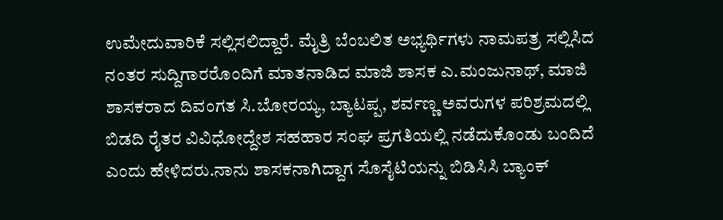ಉಮೇದುವಾರಿಕೆ ಸಲ್ಲಿಸಲಿದ್ದಾರೆ. ಮೈತ್ರಿ ಬೆಂಬಲಿತ ಅಭ್ಯರ್ಥಿಗಳು ನಾಮಪತ್ರ ಸಲ್ಲಿಸಿದ ನಂತರ ಸುದ್ದಿಗಾರರೊಂದಿಗೆ ಮಾತನಾಡಿದ ಮಾಜಿ ಶಾಸಕ ಎ.ಮಂಜುನಾಥ್, ಮಾಜಿ ಶಾಸಕರಾದ ದಿವಂಗತ ಸಿ.ಬೋರಯ್ಯ, ಬ್ಯಾಟಪ್ಪ, ಶರ್ವಣ್ಣ ಅವರುಗಳ ಪರಿಶ್ರಮದಲ್ಲಿ ಬಿಡದಿ ರೈತರ ವಿವಿಧೋದ್ದೇಶ ಸಹಹಾರ ಸಂಘ ಪ್ರಗತಿಯಲ್ಲಿ ನಡೆದುಕೊಂಡು ಬಂದಿದೆ ಎಂದು ಹೇಳಿದರು.ನಾನು ಶಾಸಕನಾಗಿದ್ದಾಗ ಸೊಸೈಟಿಯನ್ನು ಬಿಡಿಸಿಸಿ ಬ್ಯಾಂಕ್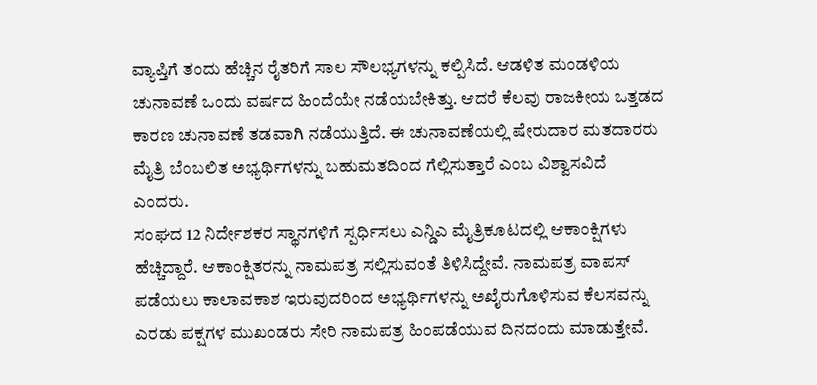ವ್ಯಾಪ್ತಿಗೆ ತಂದು ಹೆಚ್ಚಿನ ರೈತರಿಗೆ ಸಾಲ ಸೌಲಭ್ಯಗಳನ್ನು ಕಲ್ಪಿಸಿದೆ. ಆಡಳಿತ ಮಂಡಳಿಯ ಚುನಾವಣೆ ಒಂದು ವರ್ಷದ ಹಿಂದೆಯೇ ನಡೆಯಬೇಕಿತ್ತು. ಆದರೆ ಕೆಲವು ರಾಜಕೀಯ ಒತ್ತಡದ ಕಾರಣ ಚುನಾವಣೆ ತಡವಾಗಿ ನಡೆಯುತ್ತಿದೆ. ಈ ಚುನಾವಣೆಯಲ್ಲಿ ಷೇರುದಾರ ಮತದಾರರು ಮೈತ್ರಿ ಬೆಂಬಲಿತ ಅಭ್ಯರ್ಥಿಗಳನ್ನು ಬಹುಮತದಿಂದ ಗೆಲ್ಲಿಸುತ್ತಾರೆ ಎಂಬ ವಿಶ್ವಾಸವಿದೆ ಎಂದರು.
ಸಂಘದ 12 ನಿರ್ದೇಶಕರ ಸ್ಥಾನಗಳಿಗೆ ಸ್ಪರ್ಧಿಸಲು ಎನ್ಡಿಎ ಮೈತ್ರಿಕೂಟದಲ್ಲಿ ಆಕಾಂಕ್ಷಿಗಳು ಹೆಚ್ಚಿದ್ದಾರೆ. ಆಕಾಂಕ್ಷಿತರನ್ನು ನಾಮಪತ್ರ ಸಲ್ಲಿಸುವಂತೆ ತಿಳಿಸಿದ್ದೇವೆ. ನಾಮಪತ್ರ ವಾಪಸ್ ಪಡೆಯಲು ಕಾಲಾವಕಾಶ ಇರುವುದರಿಂದ ಅಭ್ಯರ್ಥಿಗಳನ್ನು ಅಖೈರುಗೊಳಿಸುವ ಕೆಲಸವನ್ನು ಎರಡು ಪಕ್ಷಗಳ ಮುಖಂಡರು ಸೇರಿ ನಾಮಪತ್ರ ಹಿಂಪಡೆಯುವ ದಿನದಂದು ಮಾಡುತ್ತೇವೆ.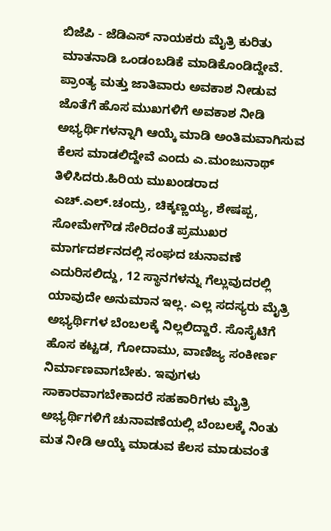ಬಿಜೆಪಿ - ಜೆಡಿಎಸ್ ನಾಯಕರು ಮೈತ್ರಿ ಕುರಿತು ಮಾತನಾಡಿ ಒಂಡಂಬಡಿಕೆ ಮಾಡಿಕೊಂಡಿದ್ದೇವೆ. ಪ್ರಾಂತ್ಯ ಮತ್ತು ಜಾತಿವಾರು ಅವಕಾಶ ನೀಡುವ ಜೊತೆಗೆ ಹೊಸ ಮುಖಗಳಿಗೆ ಅವಕಾಶ ನೀಡಿ ಅಭ್ಯರ್ಥಿಗಳನ್ನಾಗಿ ಆಯ್ಕೆ ಮಾಡಿ ಅಂತಿಮವಾಗಿಸುವ ಕೆಲಸ ಮಾಡಲಿದ್ದೇವೆ ಎಂದು ಎ.ಮಂಜುನಾಥ್ ತಿಳಿಸಿದರು.ಹಿರಿಯ ಮುಖಂಡರಾದ ಎಚ್.ಎಲ್.ಚಂದ್ರು, ಚಿಕ್ಕಣ್ಣಯ್ಯ, ಶೇಷಪ್ಪ, ಸೋಮೇಗೌಡ ಸೇರಿದಂತೆ ಪ್ರಮುಖರ ಮಾರ್ಗದರ್ಶನದಲ್ಲಿ ಸಂಘದ ಚುನಾವಣೆ ಎದುರಿಸಲಿದ್ದು, 12 ಸ್ಥಾನಗಳನ್ನು ಗೆಲ್ಲುವುದರಲ್ಲಿ ಯಾವುದೇ ಅನುಮಾನ ಇಲ್ಲ. ಎಲ್ಲ ಸದಸ್ಯರು ಮೈತ್ರಿ ಅಭ್ಯರ್ಥಿಗಳ ಬೆಂಬಲಕ್ಕೆ ನಿಲ್ಲಲಿದ್ದಾರೆ. ಸೊಸೈಟಿಗೆ ಹೊಸ ಕಟ್ಟಡ, ಗೋದಾಮು, ವಾಣಿಜ್ಯ ಸಂಕೀರ್ಣ ನಿರ್ಮಾಣವಾಗಬೇಕು. ಇವುಗಳು ಸಾಕಾರವಾಗಬೇಕಾದರೆ ಸಹಕಾರಿಗಳು ಮೈತ್ರಿ ಅಭ್ಯರ್ಥಿಗಳಿಗೆ ಚುನಾವಣೆಯಲ್ಲಿ ಬೆಂಬಲಕ್ಕೆ ನಿಂತು ಮತ ನೀಡಿ ಆಯ್ಕೆ ಮಾಡುವ ಕೆಲಸ ಮಾಡುವಂತೆ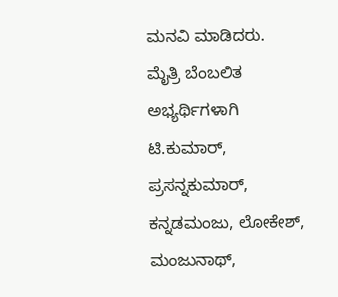ಮನವಿ ಮಾಡಿದರು.
ಮೈತ್ರಿ ಬೆಂಬಲಿತ ಅಭ್ಯರ್ಥಿಗಳಾಗಿ ಟಿ.ಕುಮಾರ್, ಪ್ರಸನ್ನಕುಮಾರ್, ಕನ್ನಡಮಂಜು, ಲೋಕೇಶ್, ಮಂಜುನಾಥ್,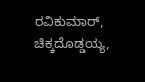ರವಿಕುಮಾರ್, ಚಿಕ್ಕದೊಡ್ಡಯ್ಯ,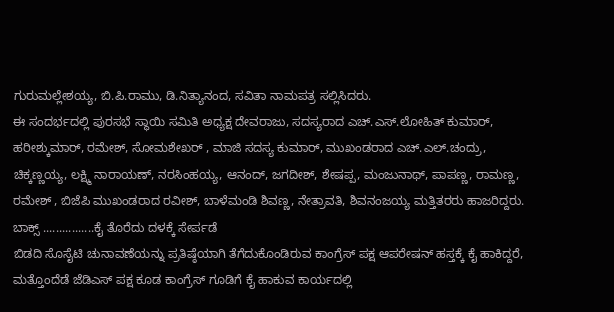ಗುರುಮಲ್ಲೇಶಯ್ಯ, ಬಿ.ಪಿ.ರಾಮು, ಡಿ.ನಿತ್ಯಾನಂದ, ಸವಿತಾ ನಾಮಪತ್ರ ಸಲ್ಲಿಸಿದರು.
ಈ ಸಂದರ್ಭದಲ್ಲಿ ಪುರಸಭೆ ಸ್ಥಾಯಿ ಸಮಿತಿ ಅಧ್ಯಕ್ಷ ದೇವರಾಜು, ಸದಸ್ಯರಾದ ಎಚ್.ಎಸ್.ಲೋಹಿತ್ ಕುಮಾರ್, ಹರೀಶ್ಕುಮಾರ್, ರಮೇಶ್, ಸೋಮಶೇಖರ್ , ಮಾಜಿ ಸದಸ್ಯ ಕುಮಾರ್, ಮುಖಂಡರಾದ ಎಚ್.ಎಲ್.ಚಂದ್ರು, ಚಿಕ್ಕಣ್ಣಯ್ಯ, ಲಕ್ಷ್ಮಿ ನಾರಾಯಣ್, ನರಸಿಂಹಯ್ಯ, ಆನಂದ್, ಜಗದೀಶ್, ಶೇಷಪ್ಪ, ಮಂಜುನಾಥ್, ಪಾಪಣ್ಣ, ರಾಮಣ್ಣ, ರಮೇಶ್ , ಬಿಜೆಪಿ ಮುಖಂಡರಾದ ರವೀಶ್, ಬಾಳೆಮಂಡಿ ಶಿವಣ್ಣ, ನೇತ್ರಾವತಿ, ಶಿವನಂಜಯ್ಯ ಮತ್ತಿತರರು ಹಾಜರಿದ್ದರು.
ಬಾಕ್ಸ್ ................ಕೈ ತೊರೆದು ದಳಕ್ಕೆ ಸೇರ್ಪಡೆ
ಬಿಡದಿ ಸೊಸೈಟಿ ಚುನಾವಣೆಯನ್ನು ಪ್ರತಿಷ್ಠೆಯಾಗಿ ತೆಗೆದುಕೊಂಡಿರುವ ಕಾಂಗ್ರೆಸ್ ಪಕ್ಷ ಆಪರೇಷನ್ ಹಸ್ತಕ್ಕೆ ಕೈ ಹಾಕಿದ್ದರೆ, ಮತ್ತೊಂದೆಡೆ ಜೆಡಿಎಸ್ ಪಕ್ಷ ಕೂಡ ಕಾಂಗ್ರೆಸ್ ಗೂಡಿಗೆ ಕೈ ಹಾಕುವ ಕಾರ್ಯದಲ್ಲಿ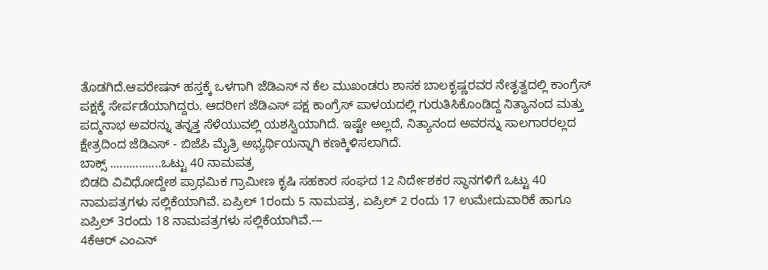ತೊಡಗಿದೆ.ಆಪರೇಷನ್ ಹಸ್ತಕ್ಕೆ ಒಳಗಾಗಿ ಜೆಡಿಎಸ್ ನ ಕೆಲ ಮುಖಂಡರು ಶಾಸಕ ಬಾಲಕೃಷ್ಣರವರ ನೇತೃತ್ವದಲ್ಲಿ ಕಾಂಗ್ರೆಸ್ ಪಕ್ಷಕ್ಕೆ ಸೇರ್ಪಡೆಯಾಗಿದ್ದರು. ಆದರೀಗ ಜೆಡಿಎಸ್ ಪಕ್ಷ ಕಾಂಗ್ರೆಸ್ ಪಾಳಯದಲ್ಲಿ ಗುರುತಿಸಿಕೊಂಡಿದ್ದ ನಿತ್ಯಾನಂದ ಮತ್ತು ಪದ್ಮನಾಭ ಅವರನ್ನು ತನ್ನತ್ತ ಸೆಳೆಯುವಲ್ಲಿ ಯಶಸ್ವಿಯಾಗಿದೆ. ಇಷ್ಟೇ ಅಲ್ಲದೆ, ನಿತ್ಯಾನಂದ ಅವರನ್ನು ಸಾಲಗಾರರಲ್ಲದ ಕ್ಷೇತ್ರದಿಂದ ಜೆಡಿಎಸ್ - ಬಿಜೆಪಿ ಮೈತ್ರಿ ಅಭ್ಯರ್ಥಿಯನ್ನಾಗಿ ಕಣಕ್ಕಿಳಿಸಲಾಗಿದೆ.
ಬಾಕ್ಸ್ ................ಒಟ್ಟು 40 ನಾಮಪತ್ರ
ಬಿಡದಿ ವಿವಿಧೋದ್ದೇಶ ಪ್ರಾಥಮಿಕ ಗ್ರಾಮೀಣ ಕೃಷಿ ಸಹಕಾರ ಸಂಘದ 12 ನಿರ್ದೇಶಕರ ಸ್ಥಾನಗಳಿಗೆ ಒಟ್ಟು 40 ನಾಮಪತ್ರಗಳು ಸಲ್ಲಿಕೆಯಾಗಿವೆ. ಏಪ್ರಿಲ್ 1ರಂದು 5 ನಾಮಪತ್ರ, ಏಪ್ರಿಲ್ 2 ರಂದು 17 ಉಮೇದುವಾರಿಕೆ ಹಾಗೂ ಏಪ್ರಿಲ್ 3ರಂದು 18 ನಾಮಪತ್ರಗಳು ಸಲ್ಲಿಕೆಯಾಗಿವೆ.---
4ಕೆಆರ್ ಎಂಎನ್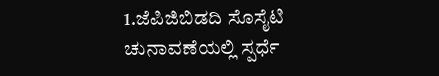1.ಜೆಪಿಜಿಬಿಡದಿ ಸೊಸೈಟಿ ಚುನಾವಣೆಯಲ್ಲಿ ಸ್ಪರ್ಧೆ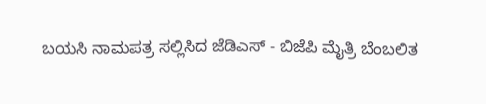ಬಯಸಿ ನಾಮಪತ್ರ ಸಲ್ಲಿಸಿದ ಜೆಡಿಎಸ್ - ಬಿಜೆಪಿ ಮೈತ್ರಿ ಬೆಂಬಲಿತ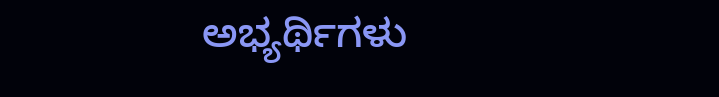ಅಭ್ಯರ್ಥಿಗಳು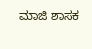ಮಾಜಿ ಶಾಸಕ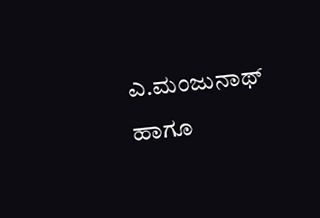ಎ.ಮಂಜುನಾಥ್ ಹಾಗೂ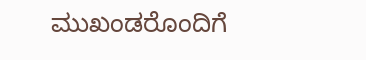ಮುಖಂಡರೊಂದಿಗೆ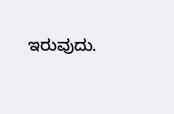ಇರುವುದು.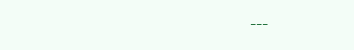---